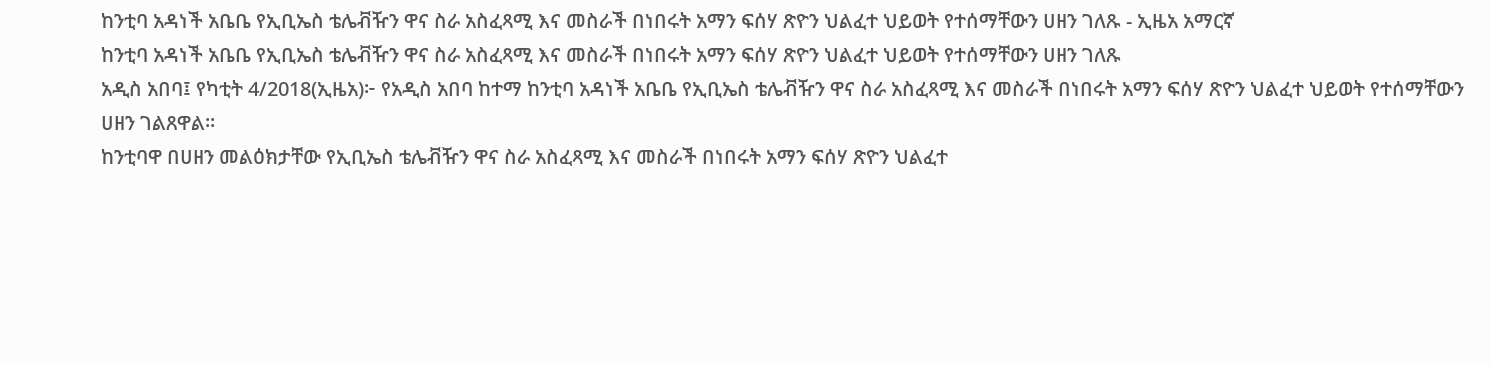ከንቲባ አዳነች አቤቤ የኢቢኤስ ቴሌቭዥን ዋና ስራ አስፈጻሚ እና መስራች በነበሩት አማን ፍሰሃ ጽዮን ህልፈተ ህይወት የተሰማቸውን ሀዘን ገለጹ - ኢዜአ አማርኛ
ከንቲባ አዳነች አቤቤ የኢቢኤስ ቴሌቭዥን ዋና ስራ አስፈጻሚ እና መስራች በነበሩት አማን ፍሰሃ ጽዮን ህልፈተ ህይወት የተሰማቸውን ሀዘን ገለጹ
አዲስ አበባ፤ የካቲት 4/2018(ኢዜአ)፦ የአዲስ አበባ ከተማ ከንቲባ አዳነች አቤቤ የኢቢኤስ ቴሌቭዥን ዋና ስራ አስፈጻሚ እና መስራች በነበሩት አማን ፍሰሃ ጽዮን ህልፈተ ህይወት የተሰማቸውን ሀዘን ገልጸዋል።
ከንቲባዋ በሀዘን መልዕክታቸው የኢቢኤስ ቴሌቭዥን ዋና ስራ አስፈጻሚ እና መስራች በነበሩት አማን ፍሰሃ ጽዮን ህልፈተ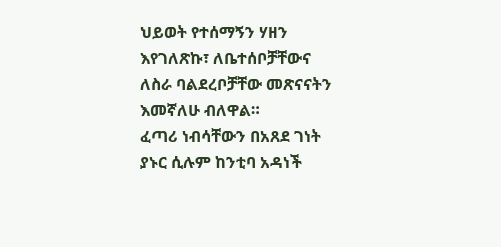ህይወት የተሰማኝን ሃዘን እየገለጽኩ፣ ለቤተሰቦቻቸውና ለስራ ባልደረቦቻቸው መጽናናትን እመኛለሁ ብለዋል።
ፈጣሪ ነብሳቸውን በአጸደ ገነት ያኑር ሲሉም ከንቲባ አዳነች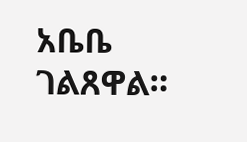አቤቤ ገልጸዋል።